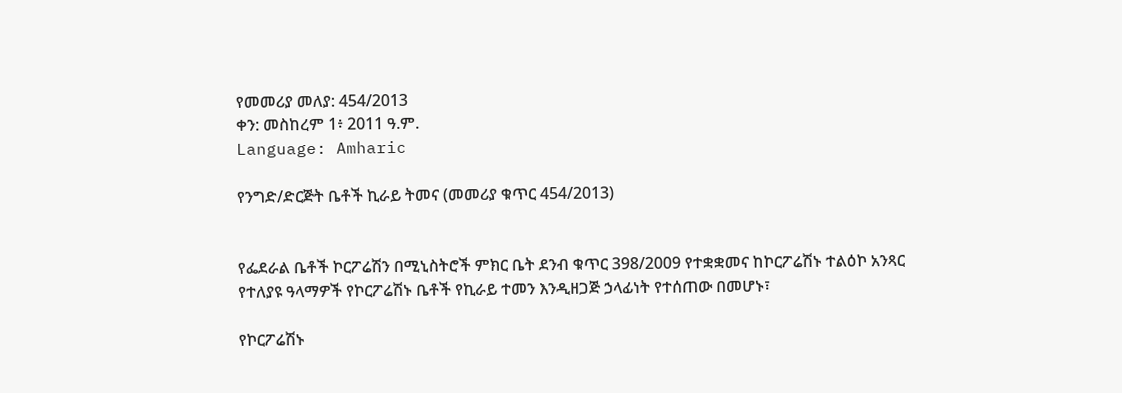የመመሪያ መለያ: 454/2013
ቀን: መስከረም 1፥ 2011 ዓ.ም.
Language: Amharic

የንግድ/ድርጅት ቤቶች ኪራይ ትመና (መመሪያ ቁጥር 454/2013)


የፌደራል ቤቶች ኮርፖሬሽን በሚኒስትሮች ምክር ቤት ደንብ ቁጥር 398/2009 የተቋቋመና ከኮርፖሬሽኑ ተልዕኮ አንጻር የተለያዩ ዓላማዎች የኮርፖሬሽኑ ቤቶች የኪራይ ተመን እንዲዘጋጅ ኃላፊነት የተሰጠው በመሆኑ፣

የኮርፖሬሽኑ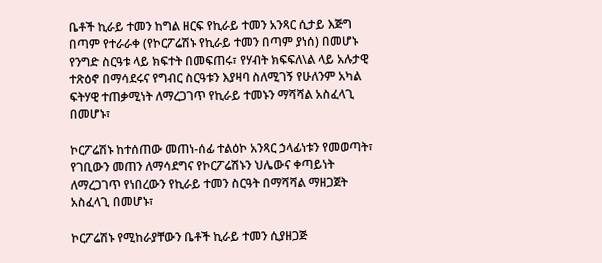ቤቶች ኪራይ ተመን ከግል ዘርፍ የኪራይ ተመን አንጻር ሲታይ እጅግ በጣም የተራራቀ (የኮርፖሬሽኑ የኪራይ ተመን በጣም ያነሰ) በመሆኑ የንግድ ስርዓቱ ላይ ክፍተት በመፍጠሩ፣ የሃብት ክፍፍለ\ል ላይ አሉታዊ ተጽዕኖ በማሳደሩና የግብር ስርዓቱን እያዛባ ስለሚገኝ የሁለንም አካል ፍትሃዊ ተጠቃሚነት ለማረጋገጥ የኪራይ ተመኑን ማሻሻል አስፈላጊ በመሆኑ፣

ኮርፖሬሽኑ ከተሰጠው መጠነ-ሰፊ ተልዕኮ አንጻር ኃላፊነቱን የመወጣት፣ የገቢውን መጠን ለማሳደግና የኮርፖሬሽኑን ህሌውና ቀጣይነት ለማረጋገጥ የነበረውን የኪራይ ተመን ስርዓት በማሻሻል ማዘጋጀት አስፈላጊ በመሆኑ፣

ኮርፖሬሽኑ የሚከራያቸውን ቤቶች ኪራይ ተመን ሲያዘጋጅ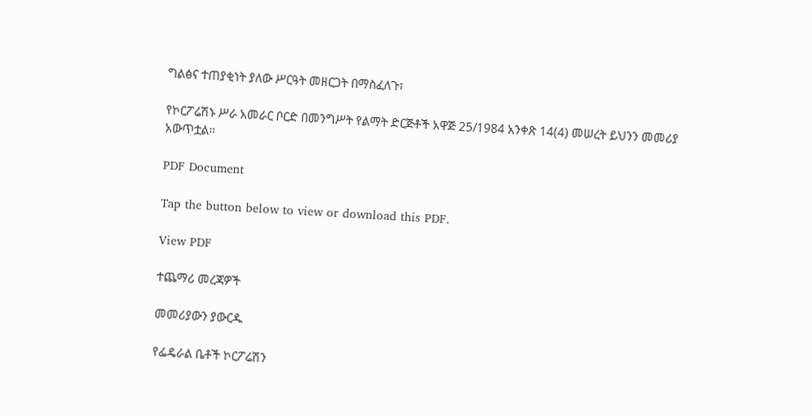ግልፅና ተጠያቂነት ያለው ሥርዓት መዘርጋት በማስፈለጉ፣

የኮርፖሬሽኑ ሥራ አመራር ቦርድ በመንግሥት የልማት ድርጅቶች አዋጅ 25/1984 አንቀጽ 14(4) መሠረት ይህንን መመሪያ አውጥቷል፡፡

PDF Document

Tap the button below to view or download this PDF.

View PDF

ተጨማሪ መረጃዎች

መመሪያውን ያውርዱ

የፌዴራል ቤቶች ኮርፖሬሽን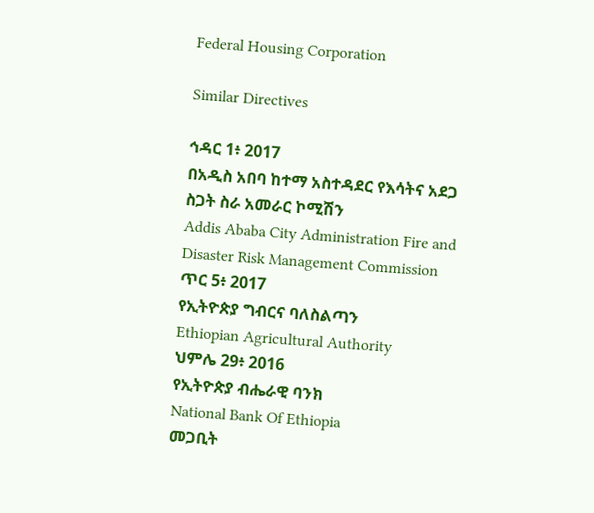Federal Housing Corporation

Similar Directives

ኅዳር 1፥ 2017
በአዲስ አበባ ከተማ አስተዳደር የእሳትና አደጋ ስጋት ስራ አመራር ኮሚሽን
Addis Ababa City Administration Fire and Disaster Risk Management Commission
ጥር 5፥ 2017
የኢትዮጵያ ግብርና ባለስልጣን
Ethiopian Agricultural Authority
ህምሌ 29፥ 2016
የኢትዮጵያ ብሔራዊ ባንክ
National Bank Of Ethiopia
መጋቢት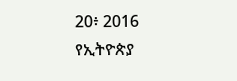20፥ 2016
የኢትዮጵያ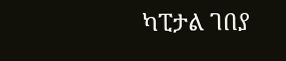ካፒታል ገበያ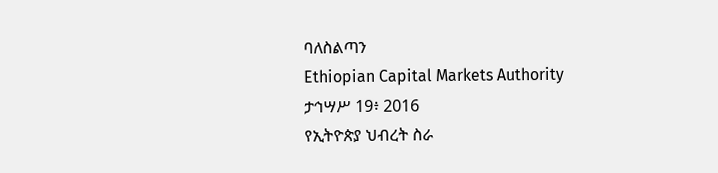ባለስልጣን
Ethiopian Capital Markets Authority
ታኅሣሥ 19፥ 2016
የኢትዮጵያ ህብረት ስራ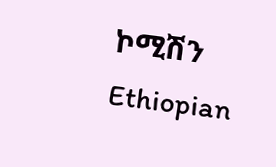ኮሚሽን
Ethiopian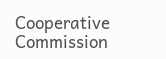Cooperative Commission